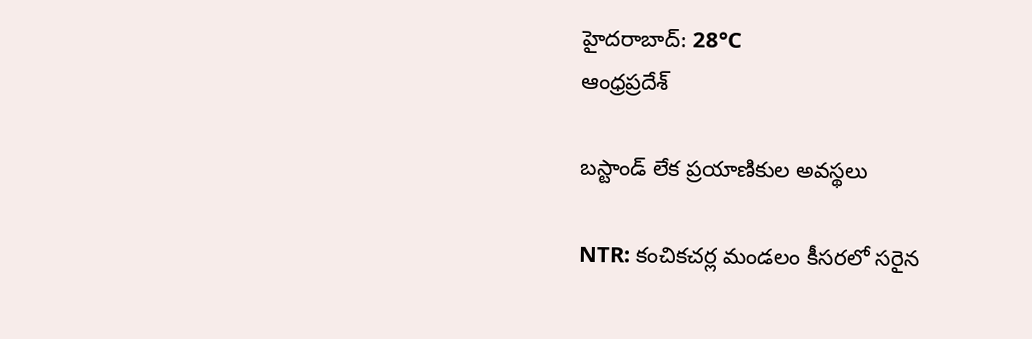హైదరాబాద్: 28°C
ఆంధ్రప్రదేశ్

బస్టాండ్ లేక ప్రయాణికుల అవస్థలు

NTR: కంచికచర్ల మండలం కీసరలో సరైన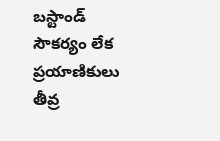బస్టాండ్ సౌకర్యం లేక ప్రయాణికులు తీవ్ర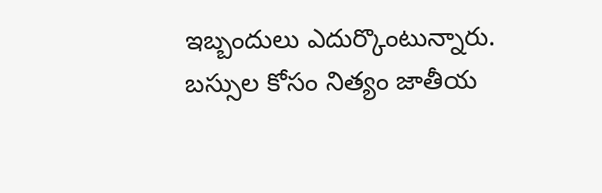ఇబ్బందులు ఎదుర్కొంటున్నారు. బస్సుల కోసం నిత్యం జాతీయ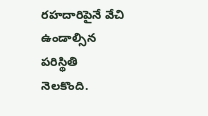రహదారిపైనే వేచి ఉండాల్సిన పరిస్థితి నెలకొంది.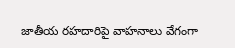జాతీయ రహదారిపై వాహనాలు వేగంగా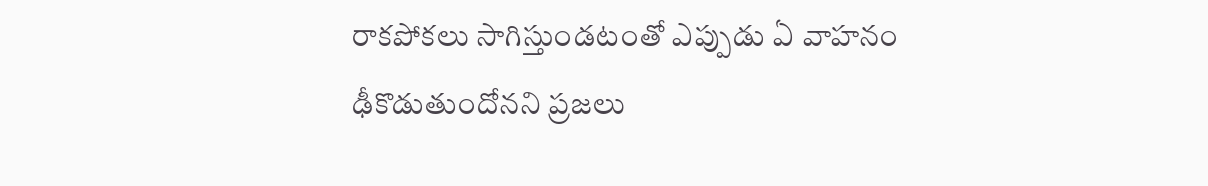రాకపోకలు సాగిస్తుండటంతో ఎప్పుడు ఏ వాహనం ఢీకొడుతుందోనని ప్రజలు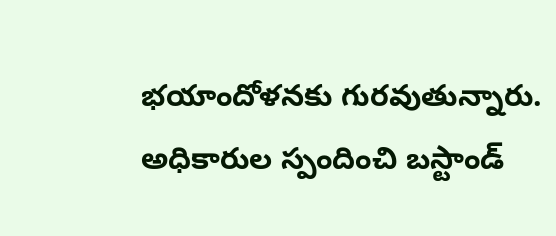భయాందోళనకు గురవుతున్నారు. అధికారుల స్పందించి బస్టాండ్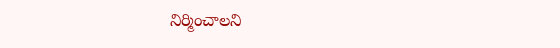నిర్మించాలని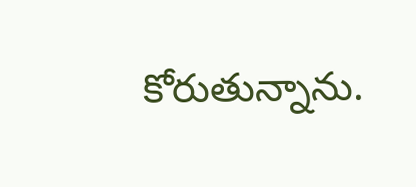కోరుతున్నాను.